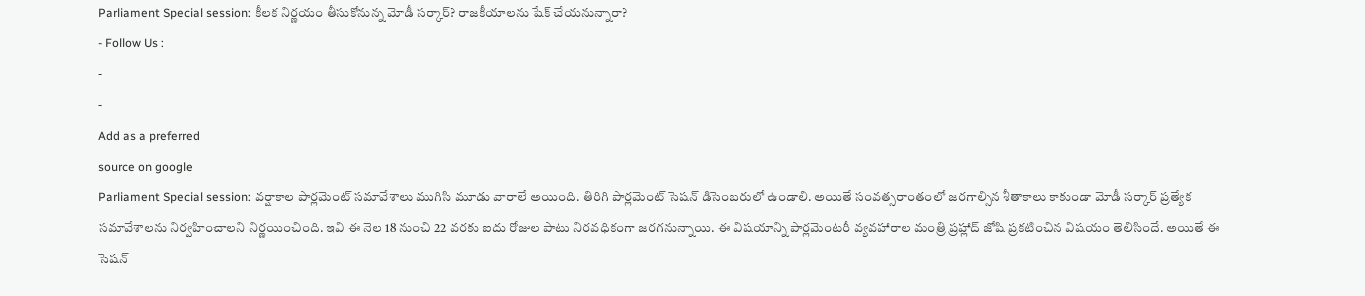Parliament Special session: కీలక నిర్ణయం తీసుకోనున్న మోడీ సర్కార్? రాజకీయాలను షేక్ చేయనున్నారా?
- Follow Us :
-
-
Add as a preferred
source on google
Parliament Special session: వర్షాకాల పార్లమెంట్ సమావేశాలు ముగిసి మూడు వారాలే అయింది. తిరిగి పార్లమెంట్ సెషన్ డిసెంబరులో ఉండాలి. అయితే సంవత్సరాంతంలో జరగాల్సిన శీతాకాలు కాకుండా మోడీ సర్కార్ ప్రత్యేక సమావేశాలను నిర్వహించాలని నిర్ణయించింది. ఇవి ఈ నెల 18 నుంచి 22 వరకు ఐదు రోజుల పాటు నిరవధికంగా జరగనున్నాయి. ఈ విషయాన్ని పార్లమెంటరీ వ్యవహారాల మంత్రి ప్రహ్లాద్ జోషి ప్రకటించిన విషయం తెలిసిందే. అయితే ఈ సెషన్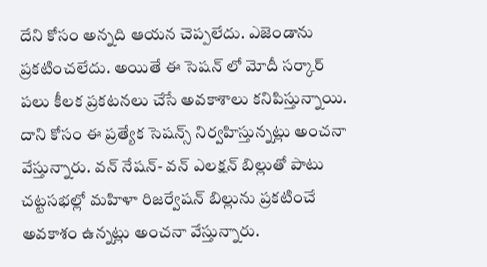దేని కోసం అన్నది ఆయన చెప్పలేదు. ఎజెండాను ప్రకటించలేదు. అయితే ఈ సెషన్ లో మోదీ సర్కార్ పలు కీలక ప్రకటనలు చేసే అవకాశాలు కనిపిస్తున్నాయి. దాని కోసం ఈ ప్రత్యేక సెషన్స్ నిర్వహిస్తున్నట్లు అంచనా వేస్తున్నారు. వన్ నేషన్- వన్ ఎలక్షన్ బిల్లుతో పాటు చట్టసభల్లో మహిళా రిజర్వేషన్ బిల్లును ప్రకటించే అవకాశం ఉన్నట్లు అంచనా వేస్తున్నారు.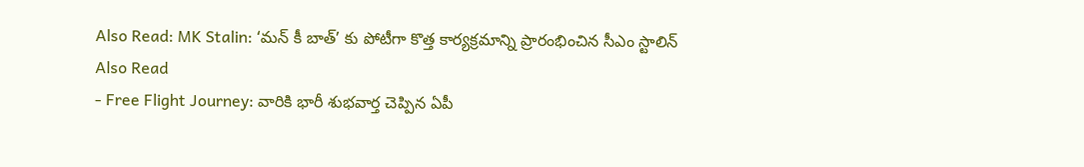Also Read: MK Stalin: ‘మన్ కీ బాత్’ కు పోటీగా కొత్త కార్యక్రమాన్ని ప్రారంభించిన సీఎం స్టాలిన్
Also Read
- Free Flight Journey: వారికి భారీ శుభవార్త చెప్పిన ఏపీ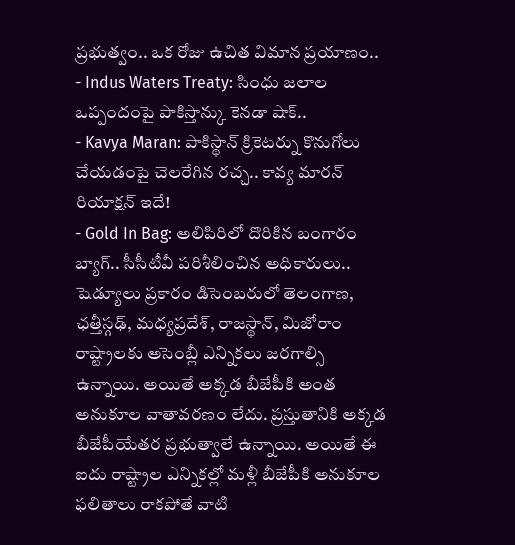ప్రభుత్వం.. ఒక రోజు ఉచిత విమాన ప్రయాణం..
- Indus Waters Treaty: సింధు జలాల ఒప్పందంపై పాకిస్తాన్కు కెనడా షాక్..
- Kavya Maran: పాకిస్థాన్ క్రికెటర్ను కొనుగోలు చేయడంపై చెలరేగిన రచ్చ.. కావ్య మారన్ రియాక్షన్ ఇదే!
- Gold In Bag: అలిపిరిలో దొరికిన బంగారం బ్యాగ్.. సీసీటీవీ పరిశీలించిన అధికారులు..
షెడ్యూలు ప్రకారం డిసెంబరులో తెలంగాణ, ఛత్తీస్గఢ్, మధ్యప్రదేశ్, రాజస్థాన్, మిజోరాం రాష్ట్రాలకు అసెంబ్లీ ఎన్నికలు జరగాల్సి ఉన్నాయి. అయితే అక్కడ బీజేపీకి అంత అనుకూల వాతావరణం లేదు. ప్రస్తుతానికి అక్కడ బీజేపీయేతర ప్రభుత్వాలే ఉన్నాయి. అయితే ఈ ఐదు రాష్ట్రాల ఎన్నికల్లో మళ్లీ బీజేపీకి అనుకూల ఫలితాలు రాకపోతే వాటి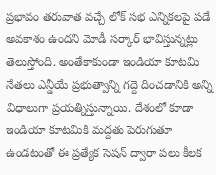ప్రభావం తరువాత వచ్చే లోక్ సభ ఎన్నికలపై పడే అవకాశం ఉందని మోడీ సర్కార్ భావిస్తున్నట్లు తెలుస్తోంది. అంతేకాకుండా ఇండియా కూటమి నేతలు ఎన్డీయే ప్రభుత్వాన్ని గద్దె దించడానికి అన్ని విధాలుగా ప్రయత్నిస్తున్నాయి. దేశంలో కూడా ఇండియా కూటమికి మద్దతు పెరుగుతూ ఉండటంతో ఈ ప్రత్యేక సెషన్ ద్వారా పలు కీలక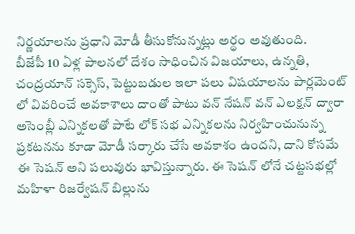నిర్ణయాలను ప్రధాని మోడీ తీసుకోనున్నట్లు అర్థం అవుతుంది.
బీజేపీ 10 ఏళ్ల పాలనలో దేశం సాధించిన విజయాలు, ఉన్నతి, చంద్రయాన్ సక్సెస్, పెట్టుబడుల ఇలా పలు విషయాలను పార్లమెంట్ లో వివరించే అవకాశాలు దాంతో పాటు వన్ నేషన్ వన్ ఎలక్షన్ ద్వారా అసెంబ్లీ ఎన్నికలతో పాటే లోక్ సభ ఎన్నికలను నిర్వహించునున్న ప్రకటనను కూడా మోడీ సర్కారు చేసే అవకాశం ఉందని, దాని కోసమే ఈ సెషన్ అని పలువురు భావిస్తున్నారు. ఈ సెషన్ లోనే చట్టసభల్లో మహిళా రిజర్వేషన్ బిల్లును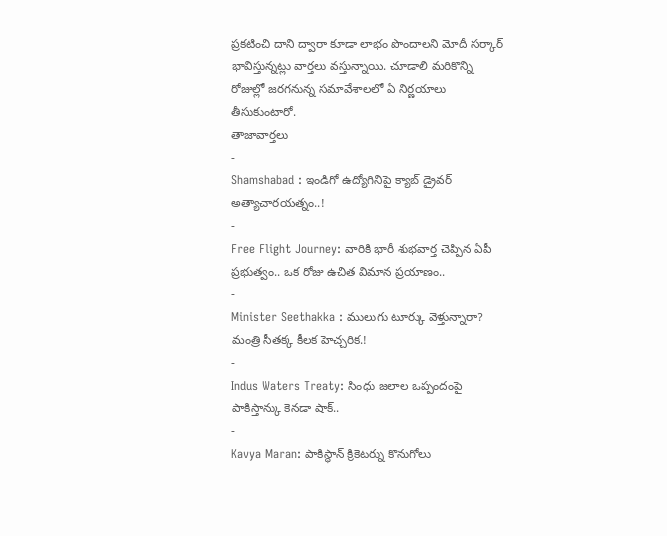ప్రకటించి దాని ద్వారా కూడా లాభం పొందాలని మోదీ సర్కార్ భావిస్తున్నట్లు వార్తలు వస్తున్నాయి. చూడాలి మరికొన్ని రోజుల్లో జరగనున్న సమావేశాలలో ఏ నిర్ణయాలు తీసుకుంటారో.
తాజావార్తలు
-
Shamshabad : ఇండిగో ఉద్యోగినిపై క్యాబ్ డ్రైవర్ అత్యాచారయత్నం..!
-
Free Flight Journey: వారికి భారీ శుభవార్త చెప్పిన ఏపీ ప్రభుత్వం.. ఒక రోజు ఉచిత విమాన ప్రయాణం..
-
Minister Seethakka : ములుగు టూర్కు వెళ్తున్నారా? మంత్రి సీతక్క కీలక హెచ్చరిక.!
-
Indus Waters Treaty: సింధు జలాల ఒప్పందంపై పాకిస్తాన్కు కెనడా షాక్..
-
Kavya Maran: పాకిస్థాన్ క్రికెటర్ను కొనుగోలు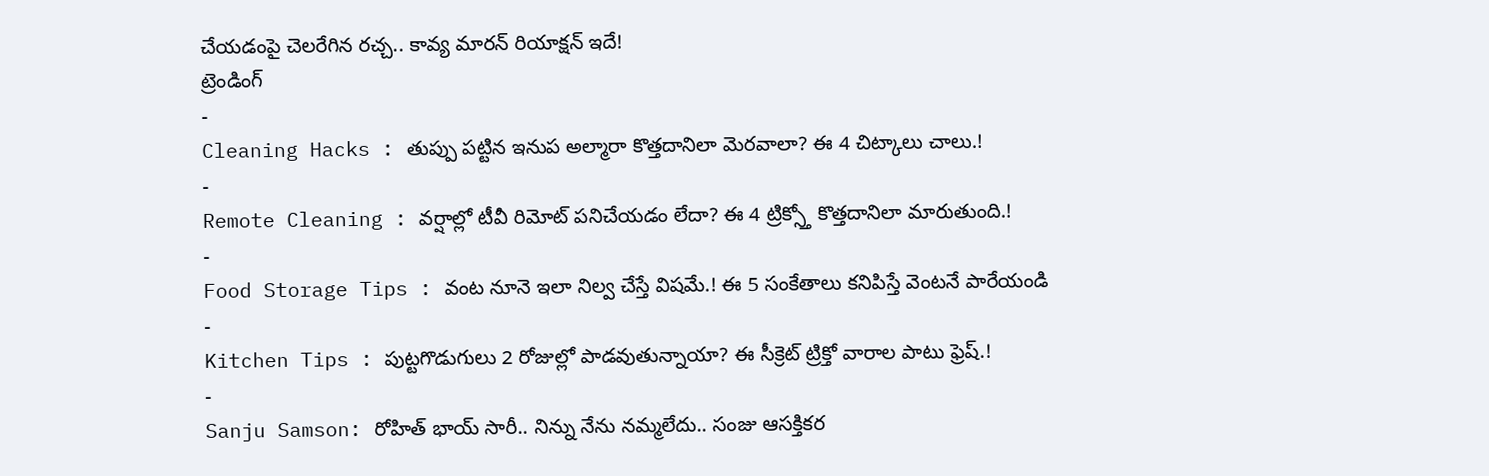చేయడంపై చెలరేగిన రచ్చ.. కావ్య మారన్ రియాక్షన్ ఇదే!
ట్రెండింగ్
-
Cleaning Hacks : తుప్పు పట్టిన ఇనుప అల్మారా కొత్తదానిలా మెరవాలా? ఈ 4 చిట్కాలు చాలు.!
-
Remote Cleaning : వర్షాల్లో టీవీ రిమోట్ పనిచేయడం లేదా? ఈ 4 ట్రిక్స్తో కొత్తదానిలా మారుతుంది.!
-
Food Storage Tips : వంట నూనె ఇలా నిల్వ చేస్తే విషమే.! ఈ 5 సంకేతాలు కనిపిస్తే వెంటనే పారేయండి
-
Kitchen Tips : పుట్టగొడుగులు 2 రోజుల్లో పాడవుతున్నాయా? ఈ సీక్రెట్ ట్రిక్తో వారాల పాటు ఫ్రెష్.!
-
Sanju Samson: రోహిత్ భాయ్ సారీ.. నిన్ను నేను నమ్మలేదు.. సంజు ఆసక్తికర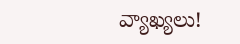వ్యాఖ్యలు!